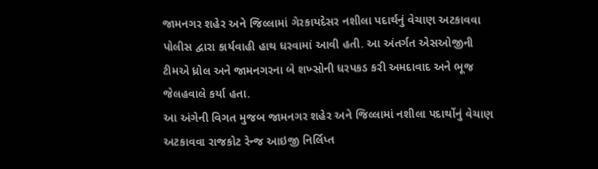જામનગર શહેર અને જિલ્લામાં ગેરકાયદેસર નશીલા પદાર્થનું વેચાણ અટકાવવા પોલીસ દ્વારા કાર્યવાહી હાથ ધરવામાં આવી હતી. આ અંતર્ગત એસઓજીની ટીમએ ધ્રોલ અને જામનગરના બે શખ્સોની ધરપકડ કરી અમદાવાદ અને ભૂજ જેલહવાલે કર્યા હતા.
આ અંગેની વિગત મુજબ જામનગર શહેર અને જિલ્લામાં નશીલા પદાર્થોનું વેચાણ અટકાવવા રાજકોટ રેન્જ આઇજી નિર્લિપ્ત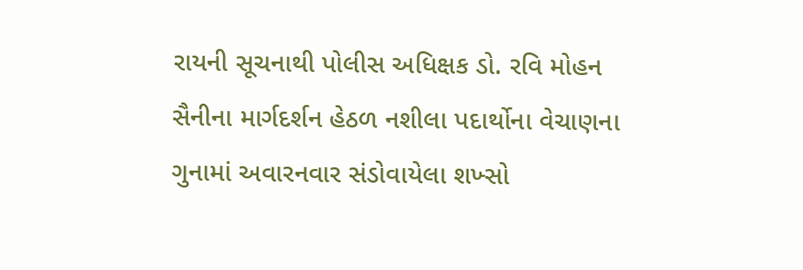રાયની સૂચનાથી પોલીસ અધિક્ષક ડો. રવિ મોહન સૈનીના માર્ગદર્શન હેઠળ નશીલા પદાર્થોના વેચાણના ગુનામાં અવારનવાર સંડોવાયેલા શખ્સો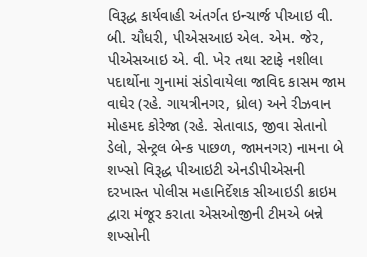વિરૂદ્ધ કાર્યવાહી અંતર્ગત ઇન્ચાર્જ પીઆઇ વી. બી. ચૌધરી, પીએસઆઇ એલ. એમ. જેર, પીએસઆઇ એ. વી. ખેર તથા સ્ટાફે નશીલા પદાર્થોના ગુનામાં સંડોવાયેલા જાવિદ કાસમ જામ વાઘેર (રહે. ગાયત્રીનગર, ધ્રોલ) અને રીઝવાન મોહમદ કોરેજા (રહે. સેતાવાડ, જીવા સેતાનો ડેલો, સેન્ટ્રલ બેન્ક પાછળ, જામનગર) નામના બે શખ્સો વિરૂદ્ધ પીઆઇટી એનડીપીએસની દરખાસ્ત પોલીસ મહાનિર્દેશક સીઆઇડી ક્રાઇમ દ્વારા મંજૂર કરાતા એસઓજીની ટીમએ બન્ને શખ્સોની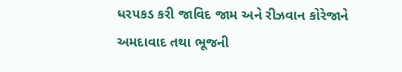ધરપકડ કરી જાવિદ જામ અને રીઝવાન કોરેજાને અમદાવાદ તથા ભૂજની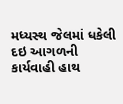મધ્યસ્થ જેલમાં ધકેલી દઇ આગળની કાર્યવાહી હાથ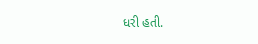ધરી હતી.